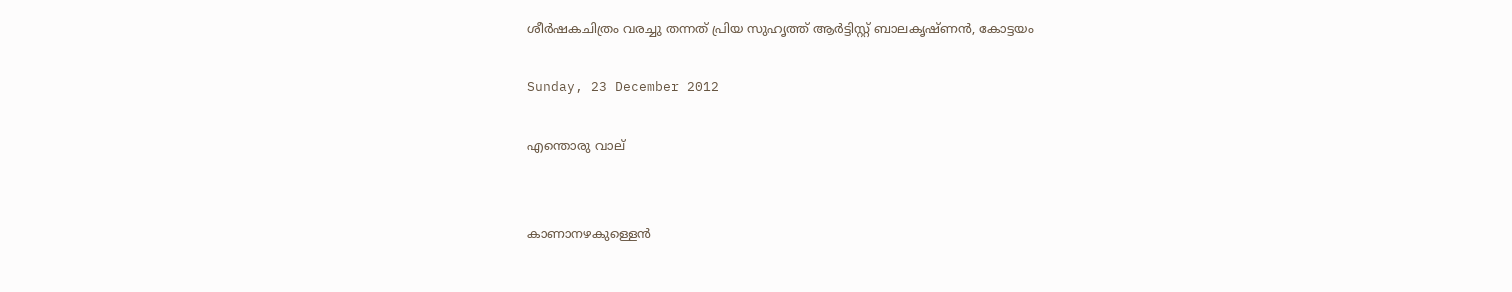ശീർഷകചിത്രം വരച്ചു തന്നത് പ്രിയ സുഹൃത്ത് ആർട്ടിസ്റ്റ് ബാലകൃഷ്ണൻ, കോട്ടയം

Sunday, 23 December 2012

എന്തൊരു വാല്


കാണാനഴകുള്ളെന്‍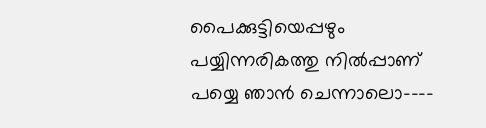പൈക്കുട്ടിയെപ്പഴും
പയ്യിന്നരികത്തു നില്‍പ്പാണ്
പയ്യെ ഞാന്‍ ചെന്നാലൊ----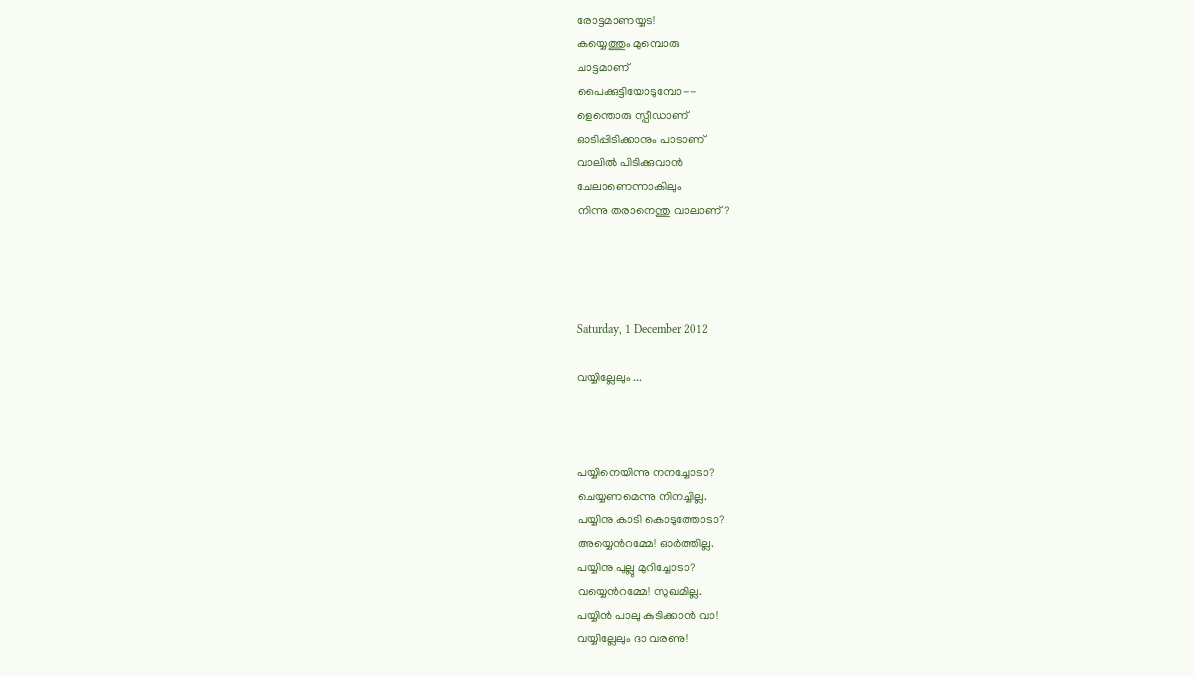രോട്ടമാണയ്യട!
കയ്യെത്തും മുമ്പൊരു
ചാട്ടമാണ്
പൈക്കുട്ടിയോടുമ്പോ--
ളെന്തൊരു സ്പീഡാണ്
ഓടിപ്പിടിക്കാനും പാടാണ്
വാലില്‍ പിടിക്കുവാന്‍
ചേലാണെന്നാകിലും
നിന്നു തരാനെന്തു വാലാണ്?




Saturday, 1 December 2012

വയ്യില്ലേലും ...



പയ്യിനെയിന്നു നനച്ചോടാ?
ചെയ്യണമെന്നു നിനച്ചില്ല.
പയ്യിനു കാടി കൊടുത്തോടാ?
അയ്യെൻറമ്മേ! ഓർത്തില്ല.
പയ്യിനു പുല്ലു മുറിച്ചോടാ?
വയ്യെൻറമ്മേ! സുഖമില്ല.
പയ്യിൻ പാലു കുടിക്കാൻ വാ!
വയ്യില്ലേലും ദാ വരണു!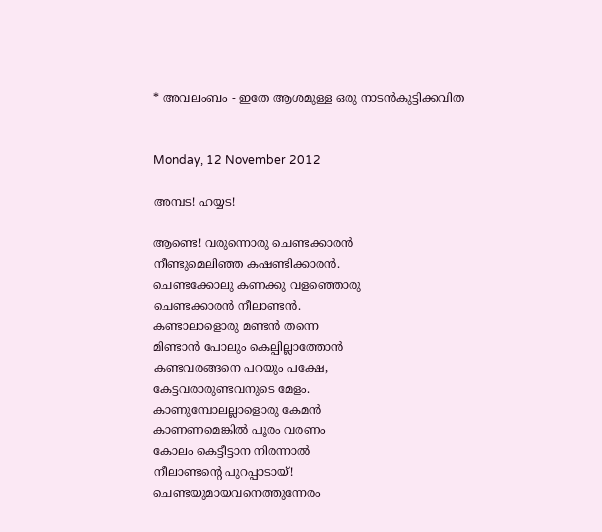* അവലംബം - ഇതേ ആശമുള്ള ഒരു നാടൻകുട്ടിക്കവിത


Monday, 12 November 2012

അമ്പട! ഹയ്യട!

ആണ്ടെ! വരുന്നൊരു ചെണ്ടക്കാരൻ
നീണ്ടുമെലിഞ്ഞ കഷണ്ടിക്കാരൻ.
ചെണ്ടക്കോലു കണക്കു വളഞ്ഞൊരു
ചെണ്ടക്കാരൻ നീലാണ്ടൻ.
കണ്ടാലാളൊരു മണ്ടൻ തന്നെ
മിണ്ടാൻ പോലും കെല്പില്ലാത്തോൻ
കണ്ടവരങ്ങനെ പറയും പക്ഷേ,
കേട്ടവരാരുണ്ടവനുടെ മേളം.
കാണുമ്പോലല്ലാളൊരു കേമൻ
കാണണമെങ്കിൽ പൂരം വരണം
കോലം കെട്ടീട്ടാന നിരന്നാൽ
നീലാണ്ടന്റെ പുറപ്പാടായ്!
ചെണ്ടയുമായവനെത്തുന്നേരം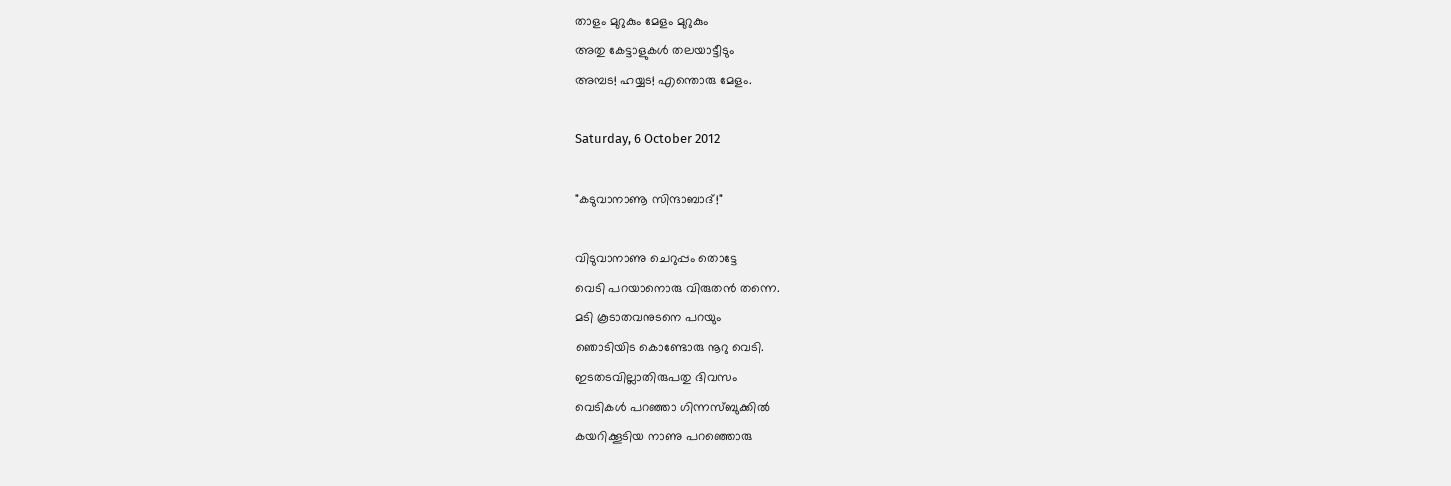താളം മുറുകും മേളം മുറുകും
അതു കേട്ടാളുകൾ തലയാട്ടീടും
അമ്പട! ഹയ്യട! എന്തൊരു മേളം.

Saturday, 6 October 2012

"കടുവാനാണൂ സിന്ദാബാദ്!"

വിടുവാനാണു ചെറുപ്പം തൊട്ടേ
വെടി പറയാനൊരു വിരുതൻ തന്നെ.
മടി കൂടാതവനുടനെ പറയും
ഞൊടിയിട കൊണ്ടോരു നൂറു വെടി.
ഇടതടവില്ലാതിരുപതു ദിവസം
വെടികൾ പറഞ്ഞാ ഗിന്നസ്ബുക്കിൽ
കയറിക്കൂടിയ നാണു പറഞ്ഞൊരു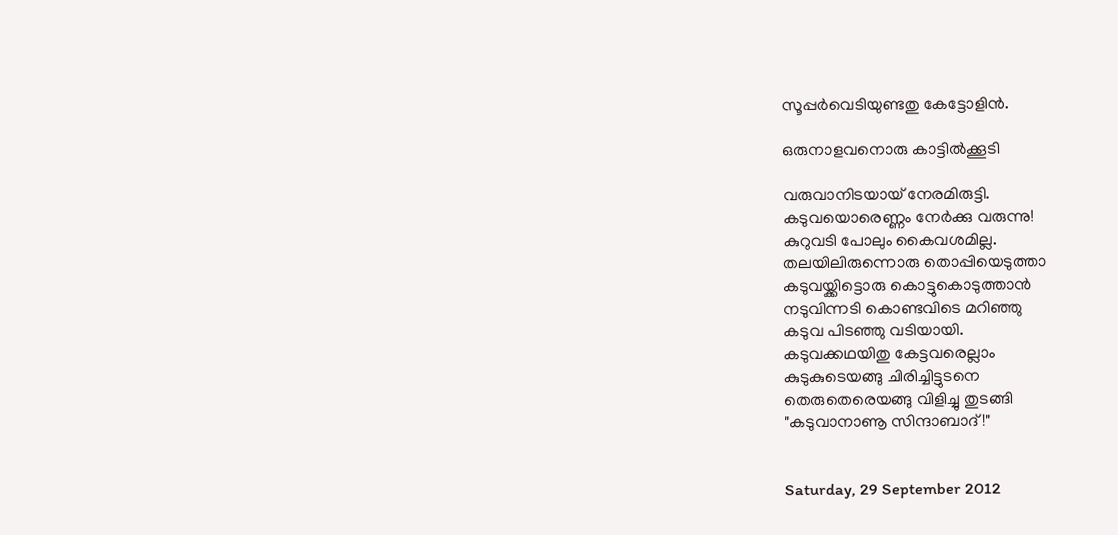സൂപ്പർവെടിയുണ്ടതു കേട്ടോളിൻ.

ഒരുനാളവനൊരു കാട്ടിൽക്കൂടി

വരുവാനിടയായ് നേരമിരുട്ടി.
കടുവയൊരെണ്ണം നേർക്കു വരുന്നു!
കുറുവടി പോലും കൈവശമില്ല.
തലയിലിരുന്നൊരു തൊപ്പിയെടുത്താ
കടുവയ്ക്കിട്ടൊരു കൊട്ടുകൊടുത്താൻ
നടുവിന്നടി കൊണ്ടവിടെ മറിഞ്ഞു
കടുവ പിടഞ്ഞു വടിയായി.
കടുവക്കഥയിതു കേട്ടവരെല്ലാം
കുടുകുടെയങ്ങു ചിരിച്ചിട്ടുടനെ
തെരുതെരെയങ്ങു വിളിച്ചു തുടങ്ങി
"കടുവാനാണൂ സിന്ദാബാദ്!"


Saturday, 29 September 2012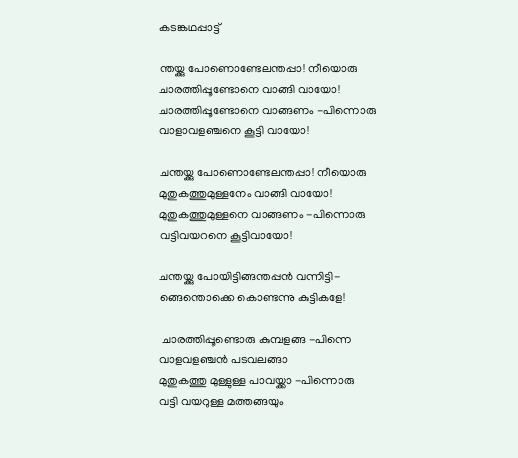കടങ്കഥപ്പാട്ട്

ന്തയ്ക്കു പോണൊണ്ടേലന്തപ്പാ! നീയൊരു
ചാരത്തിപ്പൂണ്ടോനെ വാങ്ങി വായോ!
ചാരത്തിപ്പൂണ്ടോനെ വാങ്ങണം -പിന്നൊരു
വാളാവളഞ്ചനെ കൂട്ടി വായോ!

ചന്തയ്ക്കു പോണൊണ്ടേലന്തപ്പാ! നീയൊരു
മുതുകത്തുമുള്ളനേം വാങ്ങി വായോ!
മുതുകത്തുമുള്ളനെ വാങ്ങണം -പിന്നൊരു
വട്ടിവയറനെ കൂട്ടിവായോ!

ചന്തയ്ക്കു പോയിട്ടിങ്ങന്തപ്പൻ വന്നിട്ടി-
ങ്ങെന്തൊക്കെ കൊണ്ടന്നു കുട്ടികളേ!

 ചാരത്തിപ്പൂണ്ടൊരു കുമ്പളങ്ങ -പിന്നെ
വാളവളഞ്ചൻ പടവലങ്ങാ
മുതുകത്തു മുള്ളുള്ള പാവയ്ക്കാ -പിന്നൊരു
വട്ടി വയറുള്ള മത്തങ്ങയും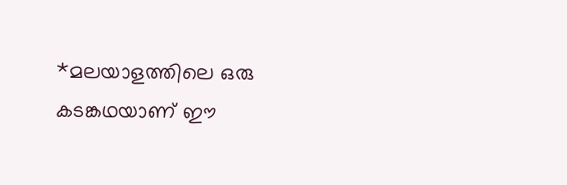*മലയാളത്തിലെ ഒരു കടങ്കഥയാണ് ഈ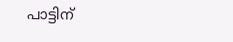പാട്ടിന്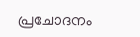പ്രചോദനം